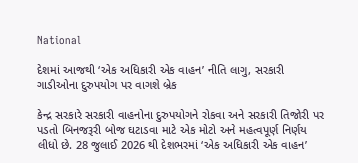National

દેશમાં આજથી ‘એક અધિકારી એક વાહન’ નીતિ લાગુ, સરકારી ગાડીઓના દુરુપયોગ પર વાગશે બ્રેક

કેન્દ્ર સરકારે સરકારી વાહનોના દુરુપયોગને રોકવા અને સરકારી તિજોરી પર પડતો બિનજરૂરી બોજ ઘટાડવા માટે એક મોટો અને મહત્વપૂર્ણ નિર્ણય લીધો છે. 28 જુલાઈ 2026 થી દેશભરમાં ‘એક અધિકારી એક વાહન’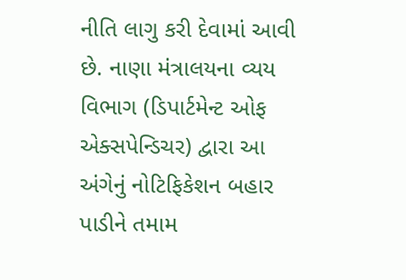નીતિ લાગુ કરી દેવામાં આવી છે. નાણા મંત્રાલયના વ્યય વિભાગ (ડિપાર્ટમેન્ટ ઓફ એક્સપેન્ડિચર) દ્વારા આ અંગેનું નોટિફિકેશન બહાર પાડીને તમામ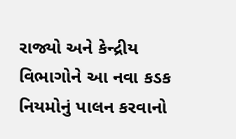રાજ્યો અને કેન્દ્રીય વિભાગોને આ નવા કડક નિયમોનું પાલન કરવાનો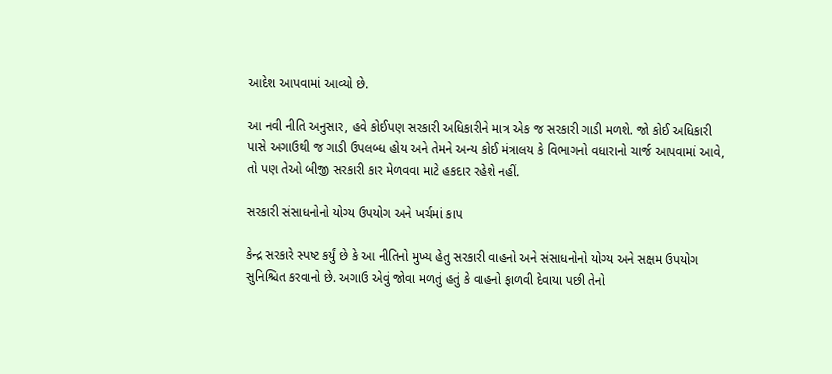આદેશ આપવામાં આવ્યો છે.

આ નવી નીતિ અનુસાર, હવે કોઈપણ સરકારી અધિકારીને માત્ર એક જ સરકારી ગાડી મળશે. જો કોઈ અધિકારી પાસે અગાઉથી જ ગાડી ઉપલબ્ધ હોય અને તેમને અન્ય કોઈ મંત્રાલય કે વિભાગનો વધારાનો ચાર્જ આપવામાં આવે, તો પણ તેઓ બીજી સરકારી કાર મેળવવા માટે હકદાર રહેશે નહીં.

સરકારી સંસાધનોનો યોગ્ય ઉપયોગ અને ખર્ચમાં કાપ

કેન્દ્ર સરકારે સ્પષ્ટ કર્યું છે કે આ નીતિનો મુખ્ય હેતુ સરકારી વાહનો અને સંસાધનોનો યોગ્ય અને સક્ષમ ઉપયોગ સુનિશ્ચિત કરવાનો છે. અગાઉ એવું જોવા મળતું હતું કે વાહનો ફાળવી દેવાયા પછી તેનો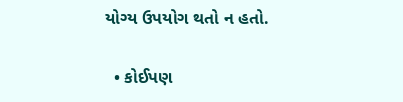યોગ્ય ઉપયોગ થતો ન હતો.

  • કોઈપણ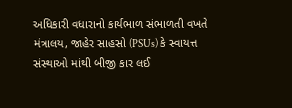અધિકારી વધારાનો કાર્યભાળ સંભાળતી વખતે મંત્રાલય, જાહેર સાહસો (PSUs) કે સ્વાયત્ત સંસ્થાઓ માંથી બીજી કાર લઈ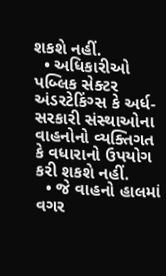શકશે નહીં.
  • અધિકારીઓ પબ્લિક સેક્ટર અંડરટેકિંગ્સ કે અર્ધ-સરકારી સંસ્થાઓના વાહનોનો વ્યક્તિગત કે વધારાનો ઉપયોગ કરી શકશે નહીં.
  • જે વાહનો હાલમાં વગર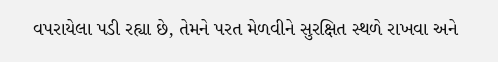વપરાયેલા પડી રહ્યા છે, તેમને પરત મેળવીને સુરક્ષિત સ્થળે રાખવા અને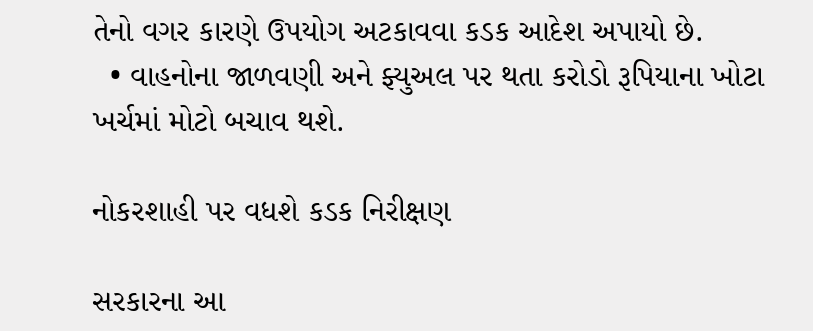તેનો વગર કારણે ઉપયોગ અટકાવવા કડક આદેશ અપાયો છે.
  • વાહનોના જાળવણી અને ફ્યુઅલ પર થતા કરોડો રૂપિયાના ખોટા ખર્ચમાં મોટો બચાવ થશે.

નોકરશાહી પર વધશે કડક નિરીક્ષણ

સરકારના આ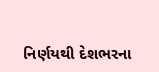નિર્ણયથી દેશભરના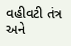વહીવટી તંત્ર અને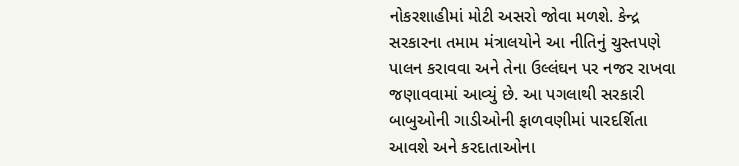નોકરશાહીમાં મોટી અસરો જોવા મળશે. કેન્દ્ર સરકારના તમામ મંત્રાલયોને આ નીતિનું ચુસ્તપણે પાલન કરાવવા અને તેના ઉલ્લંઘન પર નજર રાખવા જણાવવામાં આવ્યું છે. આ પગલાથી સરકારી બાબુઓની ગાડીઓની ફાળવણીમાં પારદર્શિતા આવશે અને કરદાતાઓના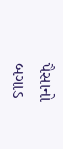પૈસાનો બગાડ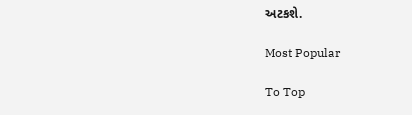અટકશે.

Most Popular

To Top